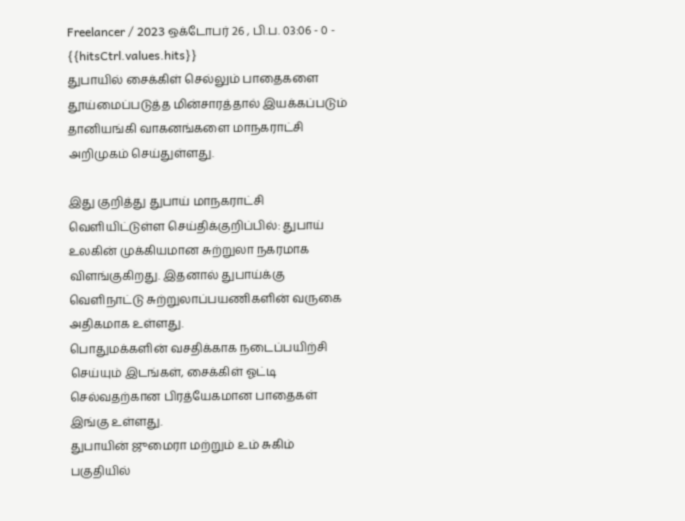Freelancer / 2023 ஒக்டோபர் 26 , பி.ப. 03:06 - 0 - {{hitsCtrl.values.hits}}
துபாயில் சைக்கிள் செல்லும் பாதைகளை தூய்மைப்படுத்த மின்சாரத்தால் இயக்கப்படும் தானியங்கி வாகனங்களை மாநகராட்சி அறிமுகம் செய்துள்ளது.

இது குறித்து துபாய் மாநகராட்சி வெளியிட்டுள்ள செய்திக்குறிப்பில்: துபாய் உலகின் முக்கியமான சுற்றுலா நகரமாக விளங்குகிறது. இதனால் துபாய்க்கு வெளிநாட்டு சுற்றுலாப்பயணிகளின் வருகை அதிகமாக உள்ளது.
பொதுமக்களின் வசதிக்காக நடைப்பயிற்சி செய்யும் இடங்கள், சைக்கிள் ஓட்டி செல்வதற்கான பிரத்யேகமான பாதைகள் இங்கு உள்ளது.
துபாயின் ஜுமைரா மற்றும் உம் சுகிம் பகுதியில்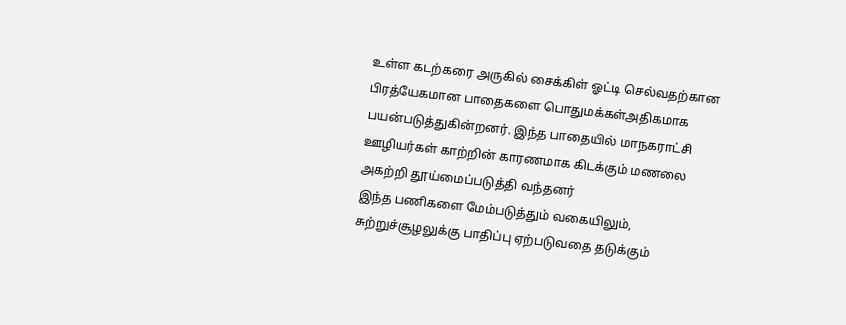உள்ள கடற்கரை அருகில் சைக்கிள் ஓட்டி செல்வதற்கான பிரத்யேகமான பாதைகளை பொதுமக்கள்அதிகமாக பயன்படுத்துகின்றனர். இந்த பாதையில் மாநகராட்சி ஊழியர்கள் காற்றின் காரணமாக கிடக்கும் மணலை அகற்றி தூய்மைப்படுத்தி வந்தனர்
இந்த பணிகளை மேம்படுத்தும் வகையிலும், சுற்றுச்சூழலுக்கு பாதிப்பு ஏற்படுவதை தடுக்கும்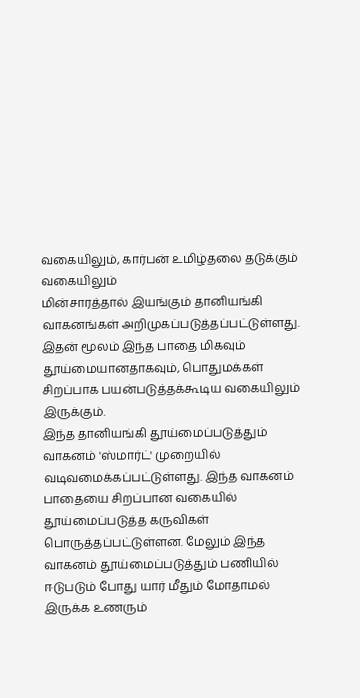வகையிலும், கார்பன் உமிழ்தலை தடுக்கும் வகையிலும்
மின்சாரத்தால் இயங்கும் தானியங்கி வாகனங்கள் அறிமுகப்படுத்தப்பட்டுள்ளது. இதன் மூலம் இந்த பாதை மிகவும் தூய்மையானதாகவும், பொதுமக்கள் சிறப்பாக பயன்படுத்தக்கூடிய வகையிலும் இருக்கும்.
இந்த தானியங்கி தூய்மைப்படுத்தும் வாகனம் 'ஸ்மார்ட்' முறையில் வடிவமைக்கப்பட்டுள்ளது. இந்த வாகனம் பாதையை சிறப்பான வகையில் தூய்மைப்படுத்த கருவிகள் பொருத்தப்பட்டுள்ளன. மேலும் இந்த வாகனம் தூய்மைப்படுத்தும் பணியில் ஈடுபடும் போது யார் மீதும் மோதாமல் இருக்க உணரும்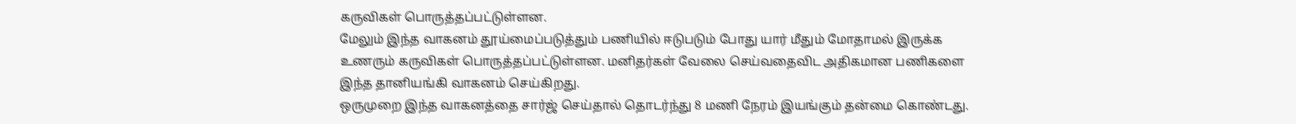கருவிகள் பொருத்தப்பட்டுள்ளன.
மேலும் இந்த வாகனம் தூய்மைப்படுத்தும் பணியில் ஈடுபடும் போது யார் மீதும் மோதாமல் இருக்க உணரும் கருவிகள் பொருத்தப்பட்டுள்ளன. மனிதர்கள் வேலை செய்வதைவிட அதிகமான பணிகளை இந்த தானியங்கி வாகனம் செய்கிறது.
ஒருமுறை இந்த வாகனத்தை சார்ஜ் செய்தால் தொடர்ந்து 8 மணி நேரம் இயங்கும் தன்மை கொண்டது.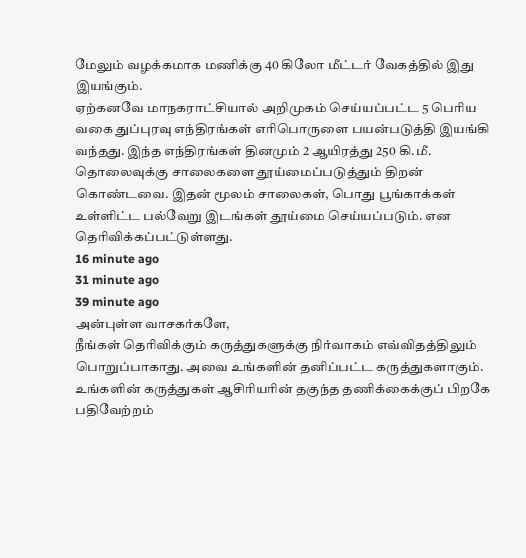மேலும் வழக்கமாக மணிக்கு 40 கிலோ மீட்டர் வேகத்தில் இது இயங்கும்.
ஏற்கனவே மாநகராட்சியால் அறிமுகம் செய்யப்பட்ட 5 பெரிய வகை துப்புரவு எந்திரங்கள் எரிபொருளை பயன்படுத்தி இயங்கி வந்தது. இந்த எந்திரங்கள் தினமும் 2 ஆயிரத்து 250 கி.மீ. தொலைவுக்கு சாலைகளை தூய்மைப்படுத்தும் திறன் கொண்டவை. இதன் மூலம் சாலைகள், பொது பூங்காக்கள் உள்ளிட்ட பல்வேறு இடங்கள் தூய்மை செய்யப்படும். என தெரிவிக்கப்பட்டுள்ளது.
16 minute ago
31 minute ago
39 minute ago
அன்புள்ள வாசகர்களே,
நீங்கள் தெரிவிக்கும் கருத்துகளுக்கு நிர்வாகம் எவ்விதத்திலும் பொறுப்பாகாது. அவை உங்களின் தனிப்பட்ட கருத்துகளாகும். உங்களின் கருத்துகள் ஆசிரியரின் தகுந்த தணிக்கைக்குப் பிறகே பதிவேற்றம்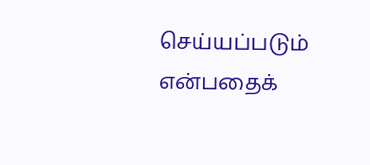செய்யப்படும் என்பதைக்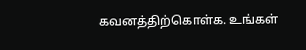கவனத்திற்கொள்க. உங்கள்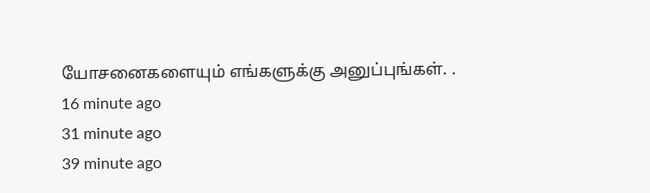யோசனைகளையும் எங்களுக்கு அனுப்புங்கள். .
16 minute ago
31 minute ago
39 minute ago